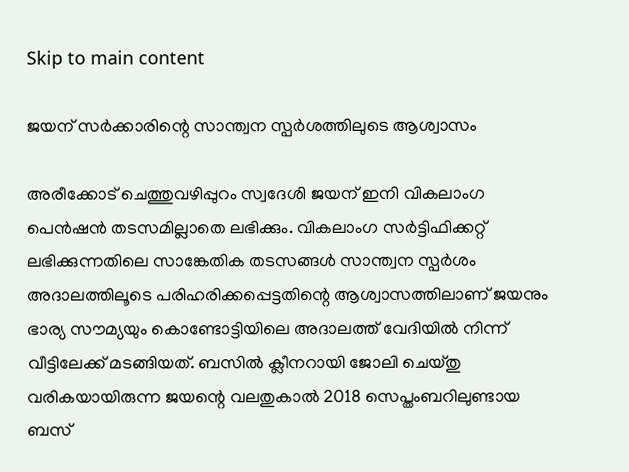Skip to main content

ജയന് സര്‍ക്കാരിന്റെ സാന്ത്വന സ്പര്‍ശത്തിലുടെ ആശ്വാസം

അരീക്കോട് ചെത്തുവഴിപ്പുറം സ്വദേശി ജയന് ഇനി വികലാംഗ പെന്‍ഷന്‍ തടസമില്ലാതെ ലഭിക്കും. വികലാംഗ സര്‍ട്ടിഫിക്കറ്റ് ലഭിക്കുന്നതിലെ സാങ്കേതിക തടസങ്ങള്‍ സാന്ത്വന സ്പര്‍ശം അദാലത്തിലൂടെ പരിഹരിക്കപ്പെട്ടതിന്റെ ആശ്വാസത്തിലാണ് ജയനും ഭാര്യ സൗമ്യയും കൊണ്ടോട്ടിയിലെ അദാലത്ത് വേദിയില്‍ നിന്ന് വീട്ടിലേക്ക് മടങ്ങിയത്. ബസില്‍ ക്ലീനറായി ജോലി ചെയ്തു വരികയായിരുന്ന ജയന്റെ വലതുകാല്‍ 2018 സെപ്തംബറിലുണ്ടായ ബസ്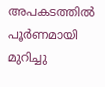അപകടത്തില്‍ പൂര്‍ണമായി മുറിച്ചു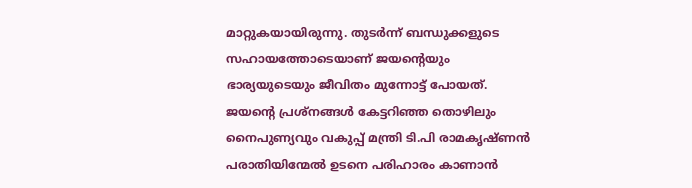മാറ്റുകയായിരുന്നു. തുടര്‍ന്ന് ബന്ധുക്കളുടെ സഹായത്തോടെയാണ് ജയന്റെയും ഭാര്യയുടെയും ജീവിതം മുന്നോട്ട് പോയത്. ജയന്റെ പ്രശ്നങ്ങള്‍ കേട്ടറിഞ്ഞ തൊഴിലും നൈപുണ്യവും വകുപ്പ് മന്ത്രി ടി.പി രാമകൃഷ്ണന്‍ പരാതിയിന്മേല്‍ ഉടനെ പരിഹാരം കാണാന്‍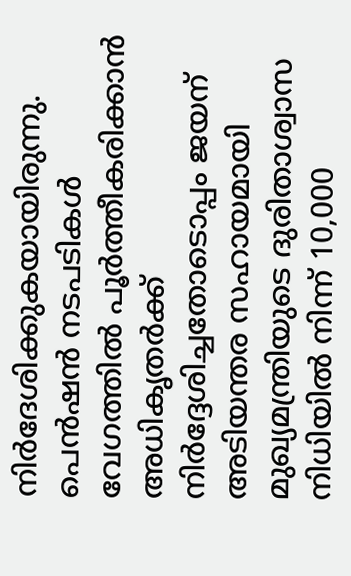നിര്‍ദേശിക്കുകയായിരുന്നു. പെന്‍ഷന്‍ നടപടികള്‍ വേഗത്തില്‍ പൂര്‍ത്തീകരിക്കാന്‍ അധികൃതര്‍ക്ക് നിര്‍ദ്ദേശിച്ചതോടൊപ്പം ജയന് അടിയന്തര സഹായമായി മുഖ്യമന്ത്രിയുടെ ദുരിതാശ്വാസ നിധിയില്‍ നിന്ന് 10,000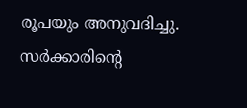രൂപയും അനുവദിച്ചു. സര്‍ക്കാരിന്റെ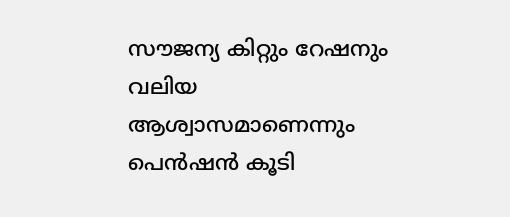സൗജന്യ കിറ്റും റേഷനും വലിയ ആശ്വാസമാണെന്നും പെന്‍ഷന്‍ കൂടി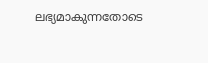ലഭ്യമാകുന്നതോടെ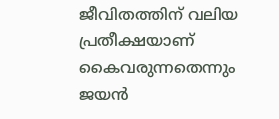ജീവിതത്തിന് വലിയ പ്രതീക്ഷയാണ് കൈവരുന്നതെന്നും ജയന്‍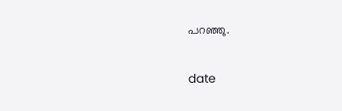പറഞ്ഞു.

date